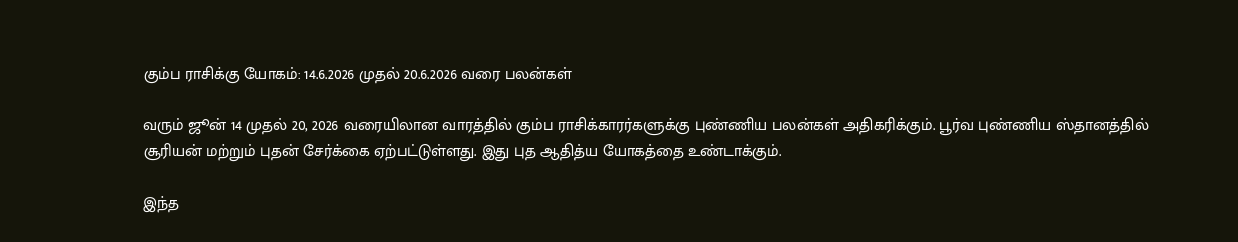கும்ப ராசிக்கு யோகம்: 14.6.2026 முதல் 20.6.2026 வரை பலன்கள்

வரும் ஜூன் 14 முதல் 20, 2026 வரையிலான வாரத்தில் கும்ப ராசிக்காரர்களுக்கு புண்ணிய பலன்கள் அதிகரிக்கும். பூர்வ புண்ணிய ஸ்தானத்தில் சூரியன் மற்றும் புதன் சேர்க்கை ஏற்பட்டுள்ளது. இது புத ஆதித்ய யோகத்தை உண்டாக்கும்.

இந்த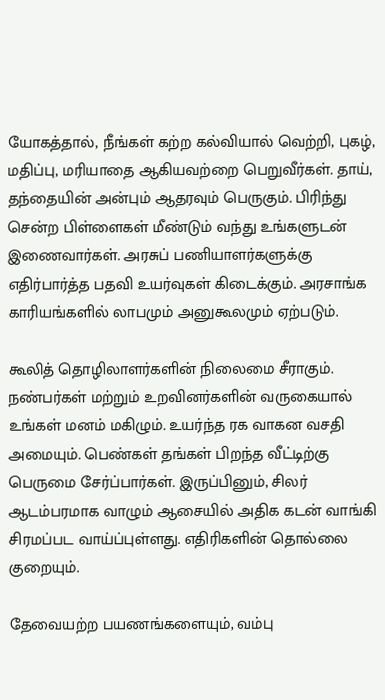யோகத்தால், நீங்கள் கற்ற கல்வியால் வெற்றி, புகழ், மதிப்பு, மரியாதை ஆகியவற்றை பெறுவீர்கள். தாய், தந்தையின் அன்பும் ஆதரவும் பெருகும். பிரிந்து சென்ற பிள்ளைகள் மீண்டும் வந்து உங்களுடன் இணைவார்கள். அரசுப் பணியாளர்களுக்கு எதிர்பார்த்த பதவி உயர்வுகள் கிடைக்கும். அரசாங்க காரியங்களில் லாபமும் அனுகூலமும் ஏற்படும்.

கூலித் தொழிலாளர்களின் நிலைமை சீராகும். நண்பர்கள் மற்றும் உறவினர்களின் வருகையால் உங்கள் மனம் மகிழும். உயர்ந்த ரக வாகன வசதி அமையும். பெண்கள் தங்கள் பிறந்த வீட்டிற்கு பெருமை சேர்ப்பார்கள். இருப்பினும், சிலர் ஆடம்பரமாக வாழும் ஆசையில் அதிக கடன் வாங்கி சிரமப்பட வாய்ப்புள்ளது. எதிரிகளின் தொல்லை குறையும்.

தேவையற்ற பயணங்களையும், வம்பு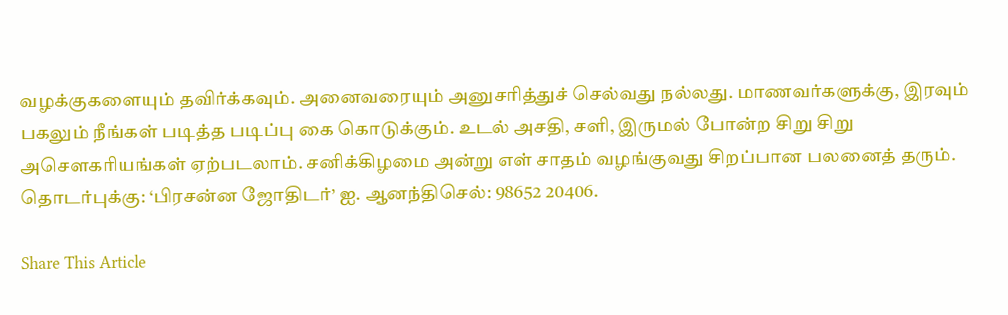வழக்குகளையும் தவிர்க்கவும். அனைவரையும் அனுசரித்துச் செல்வது நல்லது. மாணவர்களுக்கு, இரவும் பகலும் நீங்கள் படித்த படிப்பு கை கொடுக்கும். உடல் அசதி, சளி, இருமல் போன்ற சிறு சிறு அசௌகரியங்கள் ஏற்படலாம். சனிக்கிழமை அன்று எள் சாதம் வழங்குவது சிறப்பான பலனைத் தரும். தொடர்புக்கு: ‘பிரசன்ன ஜோதிடர்’ ஐ. ஆனந்திசெல்: 98652 20406.

Share This Article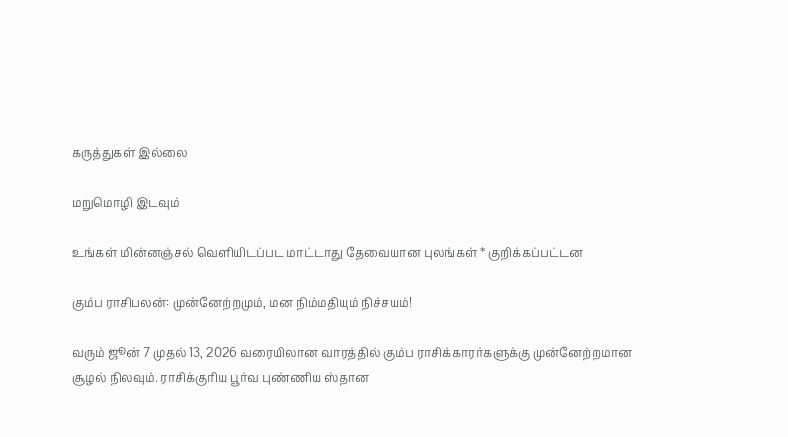கருத்துகள் இல்லை

மறுமொழி இடவும்

உங்கள் மின்னஞ்சல் வெளியிடப்பட மாட்டாது தேவையான புலங்கள் * குறிக்கப்பட்டன

கும்ப ராசிபலன்: முன்னேற்றமும், மன நிம்மதியும் நிச்சயம்!

வரும் ஜூன் 7 முதல் 13, 2026 வரையிலான வாரத்தில் கும்ப ராசிக்காரர்களுக்கு முன்னேற்றமான சூழல் நிலவும். ராசிக்குரிய பூர்வ புண்ணிய ஸ்தான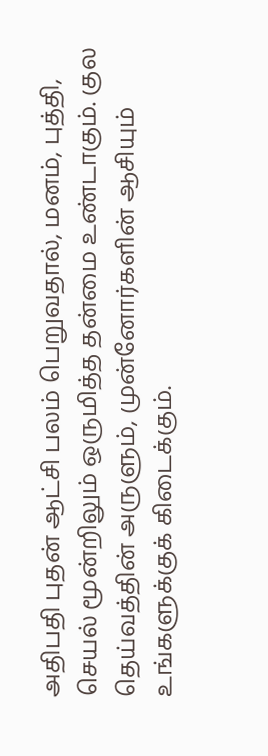அதிபதி புதன் ஆட்சி பலம் பெறுவதால், மனம், புத்தி, செயல் மூன்றிலும் ஒருமித்த தன்மை உண்டாகும். குல தெய்வத்தின் அருளும், முன்னோர்களின் ஆசியும் உங்களுக்குக் கிடைக்கும்.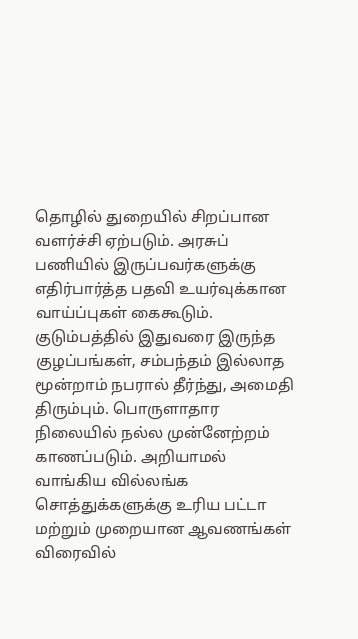தொழில் துறையில் சிறப்பான வளர்ச்சி ஏற்படும். அரசுப் பணியில் இருப்பவர்களுக்கு எதிர்பார்த்த பதவி உயர்வுக்கான வாய்ப்புகள் கைகூடும். குடும்பத்தில் இதுவரை இருந்த குழப்பங்கள், சம்பந்தம் இல்லாத மூன்றாம் நபரால் தீர்ந்து, அமைதி திரும்பும். பொருளாதார நிலையில் நல்ல முன்னேற்றம் காணப்படும். அறியாமல் வாங்கிய வில்லங்க சொத்துக்களுக்கு உரிய பட்டா மற்றும் முறையான ஆவணங்கள் விரைவில்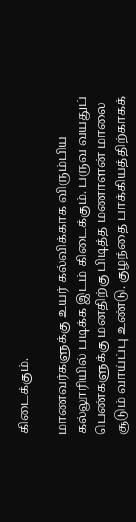கிடைக்கும்.

மாணவர்களுக்கு உயர் கல்விக்காக விரும்பிய கல்லூரியில் படிக்க இடம் கிடைக்கும். பருவ வயதுப் பெண்களுக்கு மனதிற்கு பிடித்த மணாளன் மாலை சூடும் வாய்ப்பு உண்டு. குழந்தை பாக்கியத்திற்காகக்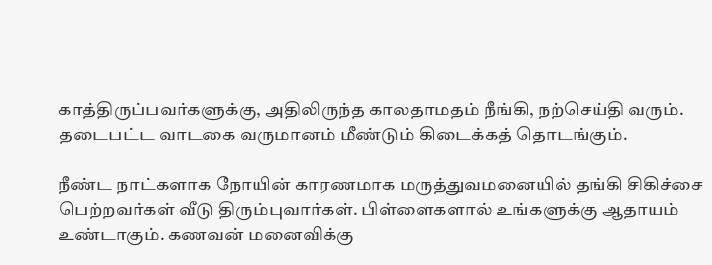காத்திருப்பவர்களுக்கு, அதிலிருந்த காலதாமதம் நீங்கி, நற்செய்தி வரும். தடைபட்ட வாடகை வருமானம் மீண்டும் கிடைக்கத் தொடங்கும்.

நீண்ட நாட்களாக நோயின் காரணமாக மருத்துவமனையில் தங்கி சிகிச்சை பெற்றவர்கள் வீடு திரும்புவார்கள். பிள்ளைகளால் உங்களுக்கு ஆதாயம் உண்டாகும். கணவன் மனைவிக்கு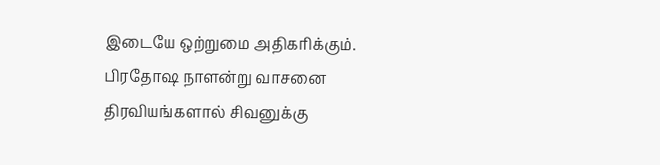இடையே ஒற்றுமை அதிகரிக்கும். பிரதோஷ நாளன்று வாசனை திரவியங்களால் சிவனுக்கு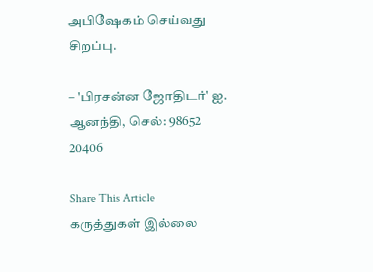அபிஷேகம் செய்வது சிறப்பு.

– 'பிரசன்ன ஜோதிடர்' ஐ. ஆனந்தி, செல்: 98652 20406

Share This Article
கருத்துகள் இல்லை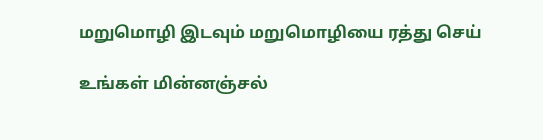மறுமொழி இடவும் மறுமொழியை ரத்து செய்

உங்கள் மின்னஞ்சல்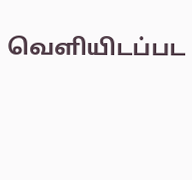வெளியிடப்பட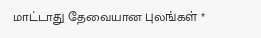மாட்டாது தேவையான புலங்கள் *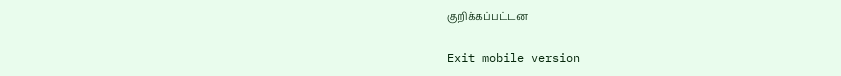குறிக்கப்பட்டன

Exit mobile version